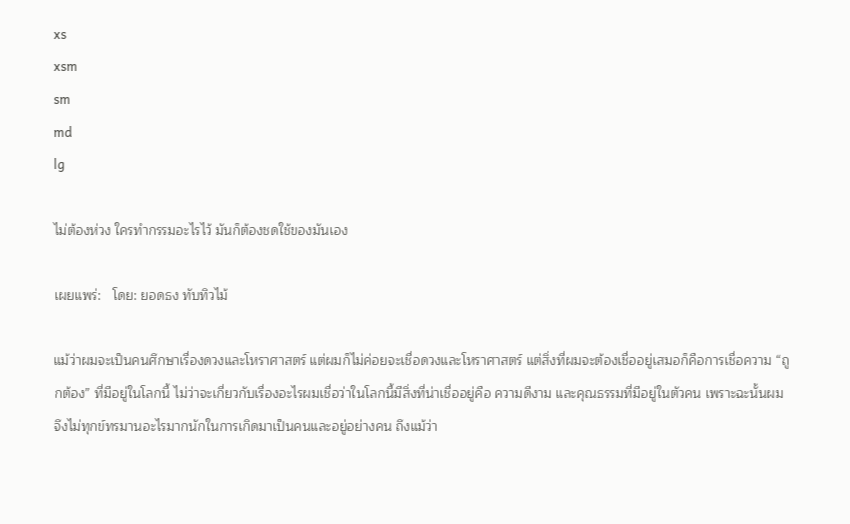xs
xsm
sm
md
lg

ไม่ต้องห่วง ใครทำกรรมอะไรไว้ มันก็ต้องชดใช้ของมันเอง

เผยแพร่:   โดย: ยอดธง ทับทิวไม้

แม้ว่าผมจะเป็นคนศึกษาเรื่องดวงและโหราศาสตร์ แต่ผมก็ไม่ค่อยจะเชื่อดวงและโหราศาสตร์ แต่สิ่งที่ผมจะต้องเชื่ออยู่เสมอก็คือการเชื่อความ “ถูกต้อง” ที่มีอยู่ในโลกนี้ ไม่ว่าจะเกี่ยวกับเรื่องอะไรผมเชื่อว่าในโลกนี้มีสิ่งที่น่าเชื่ออยู่คือ ความดีงาม และคุณธรรมที่มีอยู่ในตัวคน เพราะฉะนั้นผมจึงไม่ทุกข์ทรมานอะไรมากนักในการเกิดมาเป็นคนและอยู่อย่างคน ถึงแม้ว่า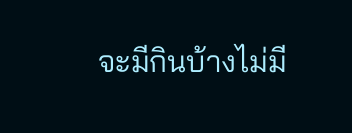จะมีกินบ้างไม่มี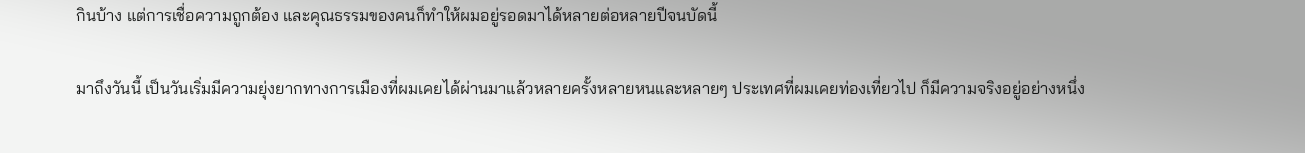กินบ้าง แต่การเชื่อความถูกต้อง และคุณธรรมของคนก็ทำให้ผมอยู่รอดมาได้หลายต่อหลายปีจนบัดนี้

มาถึงวันนี้ เป็นวันเริ่มมีความยุ่งยากทางการเมืองที่ผมเคยได้ผ่านมาแล้วหลายครั้งหลายหนและหลายๆ ประเทศที่ผมเคยท่องเที่ยวไป ก็มีความจริงอยู่อย่างหนึ่ง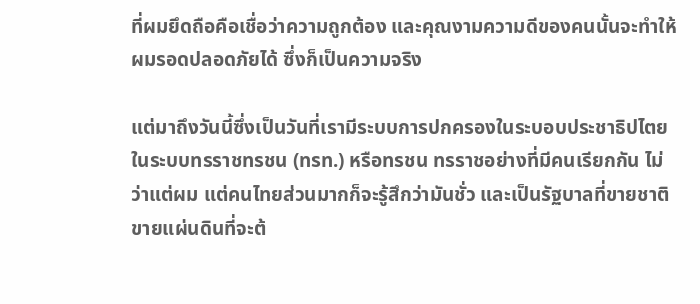ที่ผมยึดถือคือเชื่อว่าความถูกต้อง และคุณงามความดีของคนนั้นจะทำให้ผมรอดปลอดภัยได้ ซึ่งก็เป็นความจริง

แต่มาถึงวันนี้ซึ่งเป็นวันที่เรามีระบบการปกครองในระบอบประชาธิปไตยในระบบทรราชทรชน (ทรท.) หรือทรชน ทรราชอย่างที่มีคนเรียกกัน ไม่ว่าแต่ผม แต่คนไทยส่วนมากก็จะรู้สึกว่ามันชั่ว และเป็นรัฐบาลที่ขายชาติขายแผ่นดินที่จะต้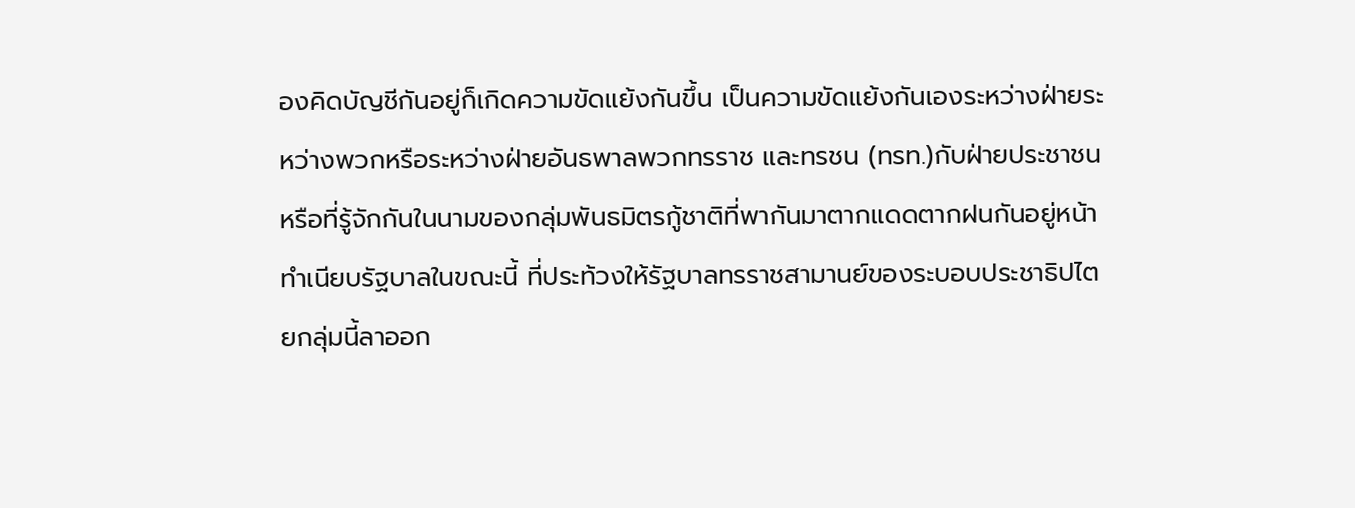องคิดบัญชีกันอยู่ก็เกิดความขัดแย้งกันขึ้น เป็นความขัดแย้งกันเองระหว่างฝ่ายระหว่างพวกหรือระหว่างฝ่ายอันธพาลพวกทรราช และทรชน (ทรท.)กับฝ่ายประชาชนหรือที่รู้จักกันในนามของกลุ่มพันธมิตรกู้ชาติที่พากันมาตากแดดตากฝนกันอยู่หน้าทำเนียบรัฐบาลในขณะนี้ ที่ประท้วงให้รัฐบาลทรราชสามานย์ของระบอบประชาธิปไตยกลุ่มนี้ลาออก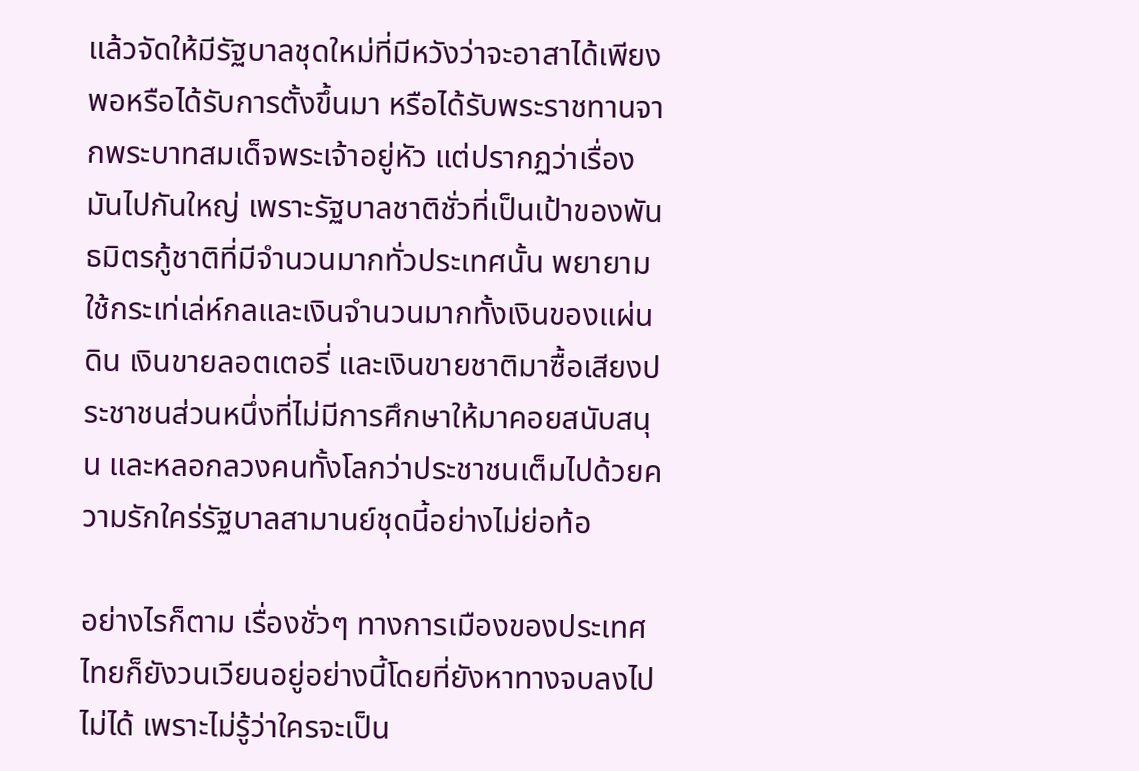แล้วจัดให้มีรัฐบาลชุดใหม่ที่มีหวังว่าจะอาสาได้เพียงพอหรือได้รับการตั้งขึ้นมา หรือได้รับพระราชทานจากพระบาทสมเด็จพระเจ้าอยู่หัว แต่ปรากฏว่าเรื่องมันไปกันใหญ่ เพราะรัฐบาลชาติชั่วที่เป็นเป้าของพันธมิตรกู้ชาติที่มีจำนวนมากทั่วประเทศนั้น พยายามใช้กระเท่เล่ห์กลและเงินจำนวนมากทั้งเงินของแผ่นดิน เงินขายลอตเตอรี่ และเงินขายชาติมาซื้อเสียงประชาชนส่วนหนึ่งที่ไม่มีการศึกษาให้มาคอยสนับสนุน และหลอกลวงคนทั้งโลกว่าประชาชนเต็มไปด้วยความรักใคร่รัฐบาลสามานย์ชุดนี้อย่างไม่ย่อท้อ

อย่างไรก็ตาม เรื่องชั่วๆ ทางการเมืองของประเทศไทยก็ยังวนเวียนอยู่อย่างนี้โดยที่ยังหาทางจบลงไปไม่ได้ เพราะไม่รู้ว่าใครจะเป็น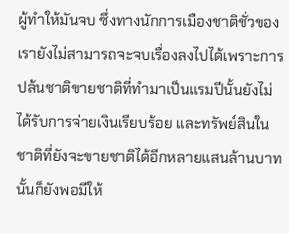ผู้ทำให้มันจบ ซึ่งทางนักการเมืองชาติชั่วของเรายังไม่สามารถจะจบเรื่องลงไปได้เพราะการปล้นชาติขายชาติที่ทำมาเป็นแรมปีนั้นยังไม่ได้รับการจ่ายเงินเรียบร้อย และทรัพย์สินในชาติที่ยังจะขายชาติได้อีกหลายแสนล้านบาทนั้นก็ยังพอมีให้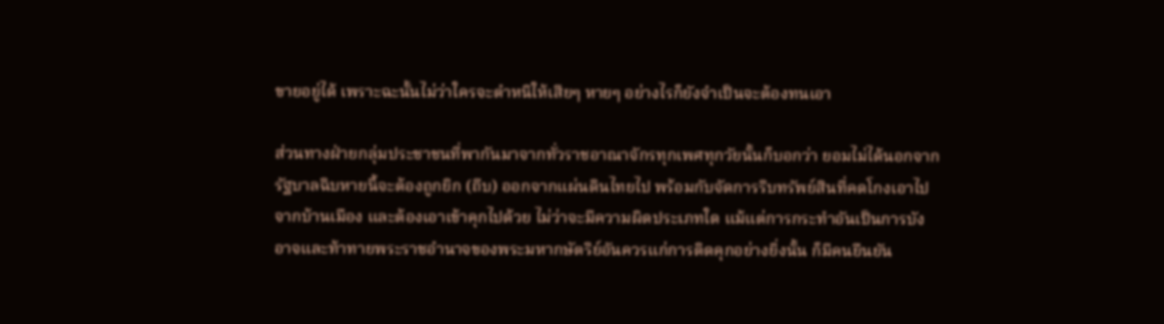ขายอยู่ได้ เพราะฉะนั้นไม่ว่าใครจะตำหนิให้เสียๆ หายๆ อย่างไรก็ยังจำเป็นจะต้องทนเอา

ส่วนทางฝ่ายกลุ่มประชาชนที่พากันมาจากทั่วราชอาณาจักรทุกเพศทุกวัยนั้นก็บอกว่า ยอมไม่ได้นอกจากรัฐบาลฉิบหายนี้จะต้องถูกยิก (ถีบ) ออกจากแผ่นดินไทยไป พร้อมกับจัดการริบทรัพย์สินที่คดโกงเอาไปจากบ้านเมือง และต้องเอาเข้าคุกไปด้วย ไม่ว่าจะมีความผิดประเภทใด แม้แต่การกระทำอันเป็นการบังอาจและท้าทายพระราชอำนาจของพระมหากษัตริย์อันควรแก่การติดคุกอย่างยิ่งนั้น ก็มีคนยืนยัน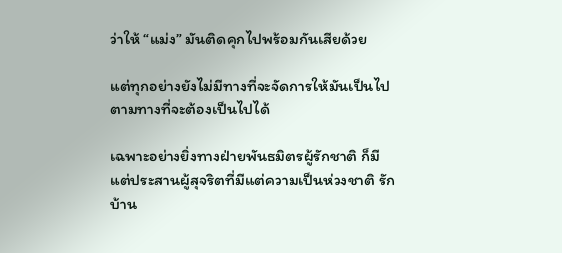ว่าให้ “แม่ง” มันติดคุกไปพร้อมกันเสียด้วย

แต่ทุกอย่างยังไม่มีทางที่จะจัดการให้มันเป็นไปตามทางที่จะต้องเป็นไปได้

เฉพาะอย่างยิ่งทางฝ่ายพันธมิตรผู้รักชาติ ก็มีแต่ประสานผู้สุจริตที่มีแต่ความเป็นห่วงชาติ รักบ้าน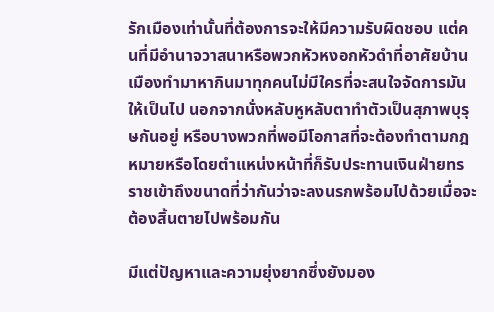รักเมืองเท่านั้นที่ต้องการจะให้มีความรับผิดชอบ แต่คนที่มีอำนาจวาสนาหรือพวกหัวหงอกหัวดำที่อาศัยบ้านเมืองทำมาหากินมาทุกคนไม่มีใครที่จะสนใจจัดการมันให้เป็นไป นอกจากนั่งหลับหูหลับตาทำตัวเป็นสุภาพบุรุษกันอยู่ หรือบางพวกที่พอมีโอกาสที่จะต้องทำตามกฎหมายหรือโดยตำแหน่งหน้าที่ก็รับประทานเงินฝ่ายทรราชเข้าถึงขนาดที่ว่ากันว่าจะลงนรกพร้อมไปด้วยเมื่อจะต้องสิ้นตายไปพร้อมกัน

มีแต่ปัญหาและความยุ่งยากซึ่งยังมอง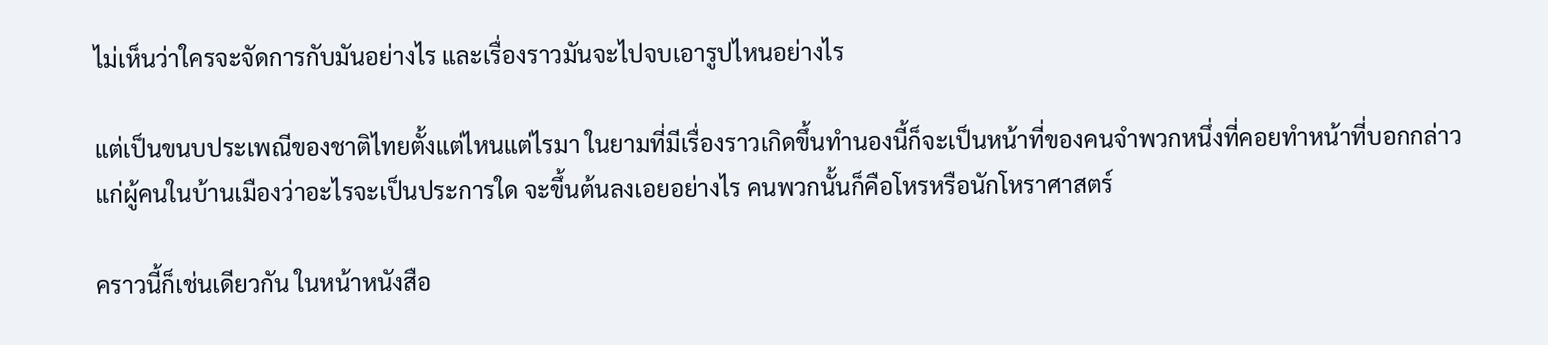ไม่เห็นว่าใครจะจัดการกับมันอย่างไร และเรื่องราวมันจะไปจบเอารูปไหนอย่างไร

แต่เป็นขนบประเพณีของชาติไทยตั้งแต่ไหนแต่ไรมา ในยามที่มีเรื่องราวเกิดขึ้นทำนองนี้ก็จะเป็นหน้าที่ของคนจำพวกหนึ่งที่คอยทำหน้าที่บอกกล่าวแก่ผู้คนในบ้านเมืองว่าอะไรจะเป็นประการใด จะขึ้นต้นลงเอยอย่างไร คนพวกนั้นก็คือโหรหรือนักโหราศาสตร์

คราวนี้ก็เช่นเดียวกัน ในหน้าหนังสือ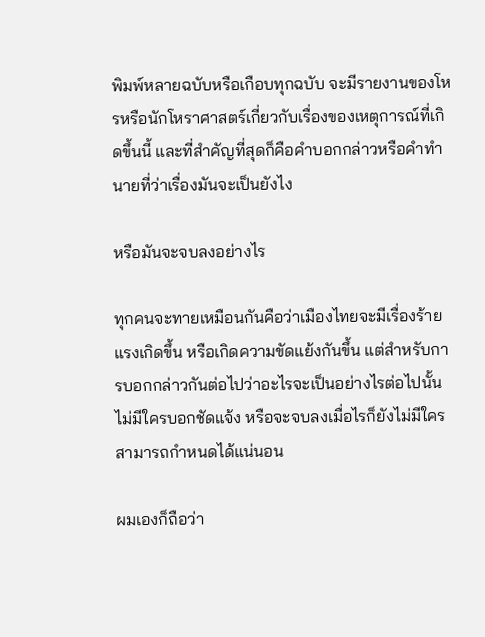พิมพ์หลายฉบับหรือเกือบทุกฉบับ จะมีรายงานของโหรหรือนักโหราศาสตร์เกี่ยวกับเรื่องของเหตุการณ์ที่เกิดขึ้นนี้ และที่สำคัญที่สุดก็คือคำบอกกล่าวหรือคำทำนายที่ว่าเรื่องมันจะเป็นยังไง

หรือมันจะจบลงอย่างไร

ทุกคนจะทายเหมือนกันคือว่าเมืองไทยจะมีเรื่องร้ายแรงเกิดขึ้น หรือเกิดความขัดแย้งกันขึ้น แต่สำหรับการบอกกล่าวกันต่อไปว่าอะไรจะเป็นอย่างไรต่อไปนั้น ไม่มีใครบอกชัดแจ้ง หรือจะจบลงเมื่อไรก็ยังไม่มีใครสามารถกำหนดได้แน่นอน

ผมเองก็ถือว่า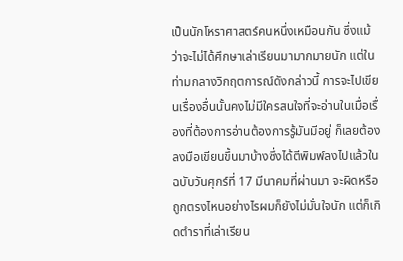เป็นนักโหราศาสตร์คนหนึ่งเหมือนกัน ซึ่งแม้ว่าจะไม่ได้ศึกษาเล่าเรียนมามากมายนัก แต่ในท่ามกลางวิกฤตการณ์ดังกล่าวนี้ การจะไปเขียนเรื่องอื่นนั้นคงไม่มีใครสนใจที่จะอ่านในเมื่อเรื่องที่ต้องการอ่านต้องการรู้มันมีอยู่ ก็เลยต้องลงมือเขียนขึ้นมาบ้างซึ่งได้ตีพิมพ์ลงไปแล้วในฉบับวันศุกร์ที่ 17 มีนาคมที่ผ่านมา จะผิดหรือถูกตรงไหนอย่างไรผมก็ยังไม่มั่นใจนัก แต่ก็เกิดตำราที่เล่าเรียน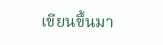เขียนขึ้นมา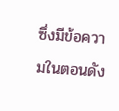ซึ่งมีข้อความในตอนดัง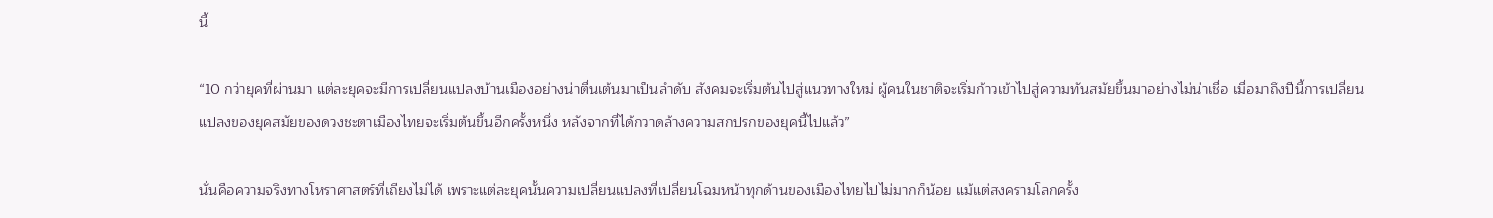นี้

“10 กว่ายุคที่ผ่านมา แต่ละยุคจะมีการเปลี่ยนแปลงบ้านเมืองอย่างน่าตื่นเต้นมาเป็นลำดับ สังคมจะเริ่มต้นไปสู่แนวทางใหม่ ผู้คนในชาติจะเริ่มก้าวเข้าไปสู่ความทันสมัยขึ้นมาอย่างไม่น่าเชื่อ เมื่อมาถึงปีนี้การเปลี่ยนแปลงของยุคสมัยของดวงชะตาเมืองไทยจะเริ่มต้นขึ้นอีกครั้งหนึ่ง หลังจากที่ได้กวาดล้างความสกปรกของยุคนี้ไปแล้ว”

นั่นคือความจริงทางโหราศาสตร์ที่เถียงไม่ได้ เพราะแต่ละยุคนั้นความเปลี่ยนแปลงที่เปลี่ยนโฉมหน้าทุกด้านของเมืองไทยไปไม่มากก็น้อย แม้แต่สงครามโลกครั้ง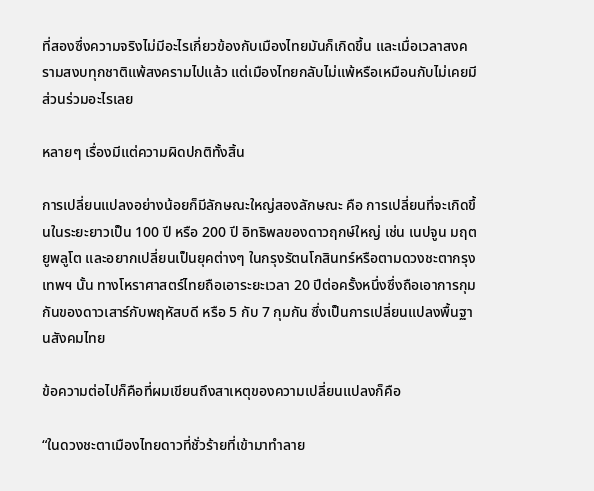ที่สองซึ่งความจริงไม่มีอะไรเกี่ยวข้องกับเมืองไทยมันก็เกิดขึ้น และเมื่อเวลาสงครามสงบทุกชาติแพ้สงครามไปแล้ว แต่เมืองไทยกลับไม่แพ้หรือเหมือนกับไม่เคยมีส่วนร่วมอะไรเลย

หลายๆ เรื่องมีแต่ความผิดปกติทั้งสิ้น

การเปลี่ยนแปลงอย่างน้อยก็มีลักษณะใหญ่สองลักษณะ คือ การเปลี่ยนที่จะเกิดขึ้นในระยะยาวเป็น 100 ปี หรือ 200 ปี อิทธิพลของดาวฤกษ์ใหญ่ เช่น เนปจูน มฤตยูพลูโต และอยากเปลี่ยนเป็นยุคต่างๆ ในกรุงรัตนโกสินทร์หรือตามดวงชะตากรุงเทพฯ นั้น ทางโหราศาสตร์ไทยถือเอาระยะเวลา 20 ปีต่อครั้งหนึ่งซึ่งถือเอาการกุมกันของดาวเสาร์กับพฤหัสบดี หรือ 5 กับ 7 กุมกัน ซึ่งเป็นการเปลี่ยนแปลงพื้นฐานสังคมไทย

ข้อความต่อไปก็คือที่ผมเขียนถึงสาเหตุของความเปลี่ยนแปลงก็คือ

“ในดวงชะตาเมืองไทยดาวที่ชั่วร้ายที่เข้ามาทำลาย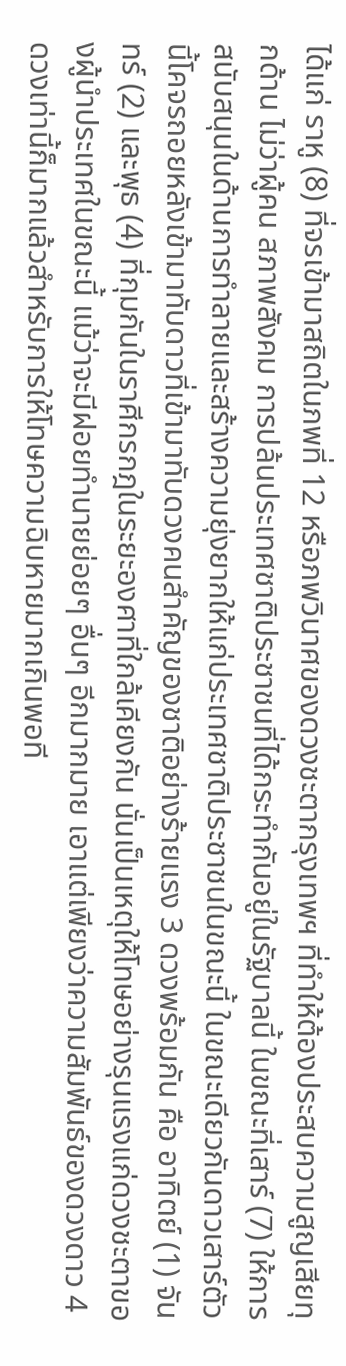ได้แก่ ราหู (8) ที่จรเข้ามาสถิตในภพที่ 12 หรือภพวินาศของดวงชะตากรุงเทพฯ ที่ทำให้ต้องประสบความสูญเสียทุกด้าน ไม่ว่าผู้คน สภาพสังคม การปล้นประเทศชาติประชาชนที่ได้กระทำกันอยู่ในรัฐบาลนี้ ในขณะที่เสาร์ (7) ให้การสนับสนุนในด้านการทำลายและสร้างความยุ่งยากให้แก่ประเทศชาติประชาชนในขณะนี้ ในขณะเดียวกันดาวเสาร์ตัวนี้โคจรถอยหลังเข้ามาทับดาวที่เข้ามาทับดวงคนสำคัญของชาติอย่างร้ายแรง 3 ดวงพร้อมกัน คือ อาทิตย์ (1) จันทร์ (2) และพุธ (4) ที่กุมกันในราศีกรกฎในระยะองศาที่ใกล้เคียงกัน นั่นเป็นเหตุให้โทษอย่างรุนแรงแก่ดวงชะตาของผู้นำประเทศในขณะนี้ แม้ว่าจะมีฝอยทำนายย่อยๆ อื่นๆ อีกมากมาย เอาแต่เพียงว่าความสัมพันธ์ของดวงดาว 4 ดวงเท่านี้ก็มากแล้วสำหรับการให้โทษความฉิบหายมากเกินพอที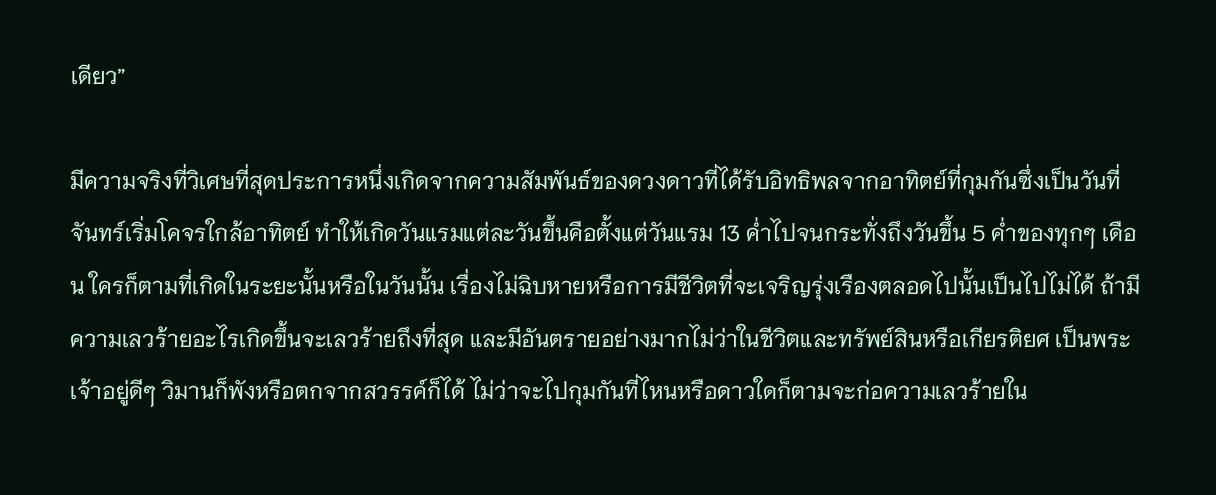เดียว”

มีความจริงที่วิเศษที่สุดประการหนึ่งเกิดจากความสัมพันธ์ของดวงดาวที่ได้รับอิทธิพลจากอาทิตย์ที่กุมกันซึ่งเป็นวันที่จันทร์เริ่มโคจรใกล้อาทิตย์ ทำให้เกิดวันแรมแต่ละวันขึ้นคือตั้งแต่วันแรม 13 ค่ำไปจนกระทั่งถึงวันขึ้น 5 ค่ำของทุกๆ เดือน ใครก็ตามที่เกิดในระยะนั้นหรือในวันนั้น เรื่องไม่ฉิบหายหรือการมีชีวิตที่จะเจริญรุ่งเรืองตลอดไปนั้นเป็นไปไม่ได้ ถ้ามีความเลวร้ายอะไรเกิดขึ้นจะเลวร้ายถึงที่สุด และมีอันตรายอย่างมากไม่ว่าในชีวิตและทรัพย์สินหรือเกียรติยศ เป็นพระเจ้าอยู่ดีๆ วิมานก็พังหรือตกจากสวรรค์ก็ได้ ไม่ว่าจะไปกุมกันที่ไหนหรือดาวใดก็ตามจะก่อความเลวร้ายใน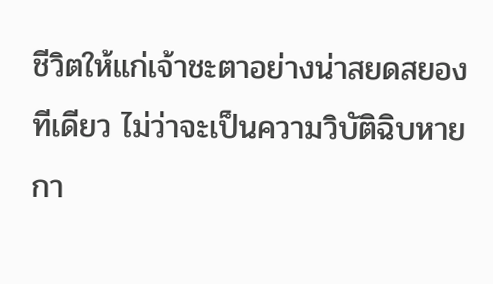ชีวิตให้แก่เจ้าชะตาอย่างน่าสยดสยองทีเดียว ไม่ว่าจะเป็นความวิบัติฉิบหาย กา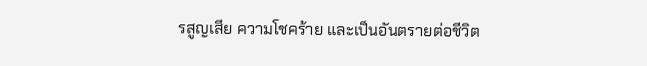รสูญเสีย ความโชคร้าย และเป็นอันตรายต่อชีวิต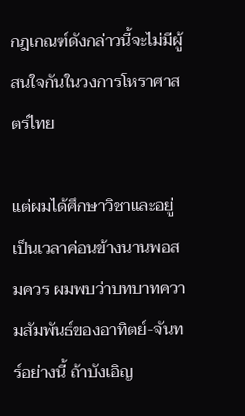กฎเกณฑ์ดังกล่าวนี้จะไม่มีผู้สนใจกันในวงการโหราศาสตร์ไทย

แต่ผมได้ศึกษาวิชาและอยู่เป็นเวลาค่อนข้างนานพอสมควร ผมพบว่าบทบาทความสัมพันธ์ของอาทิตย์-จันทร์อย่างนี้ ถ้าบังเอิญ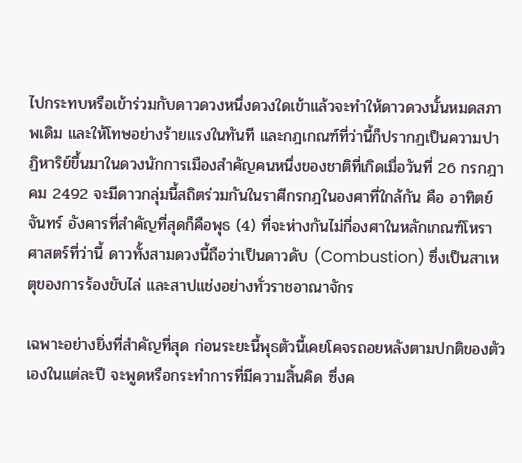ไปกระทบหรือเข้าร่วมกับดาวดวงหนึ่งดวงใดเข้าแล้วจะทำให้ดาวดวงนั้นหมดสภาพเดิม และให้โทษอย่างร้ายแรงในทันที และกฎเกณฑ์ที่ว่านี้ก็ปรากฏเป็นความปาฏิหาริย์ขึ้นมาในดวงนักการเมืองสำคัญคนหนึ่งของชาติที่เกิดเมื่อวันที่ 26 กรกฎาคม 2492 จะมีดาวกลุ่มนี้สถิตร่วมกันในราศีกรกฎในองศาที่ใกล้กัน คือ อาทิตย์ จันทร์ อังคารที่สำคัญที่สุดก็คือพุธ (4) ที่จะห่างกันไม่กี่องศาในหลักเกณฑ์โหราศาสตร์ที่ว่านี้ ดาวทั้งสามดวงนี้ถือว่าเป็นดาวดับ (Combustion) ซึ่งเป็นสาเหตุของการร้องขับไล่ และสาปแช่งอย่างทั่วราชอาณาจักร

เฉพาะอย่างยิ่งที่สำคัญที่สุด ก่อนระยะนี้พุธตัวนี้เคยโคจรถอยหลังตามปกติของตัวเองในแต่ละปี จะพูดหรือกระทำการที่มีความสิ้นคิด ซึ่งค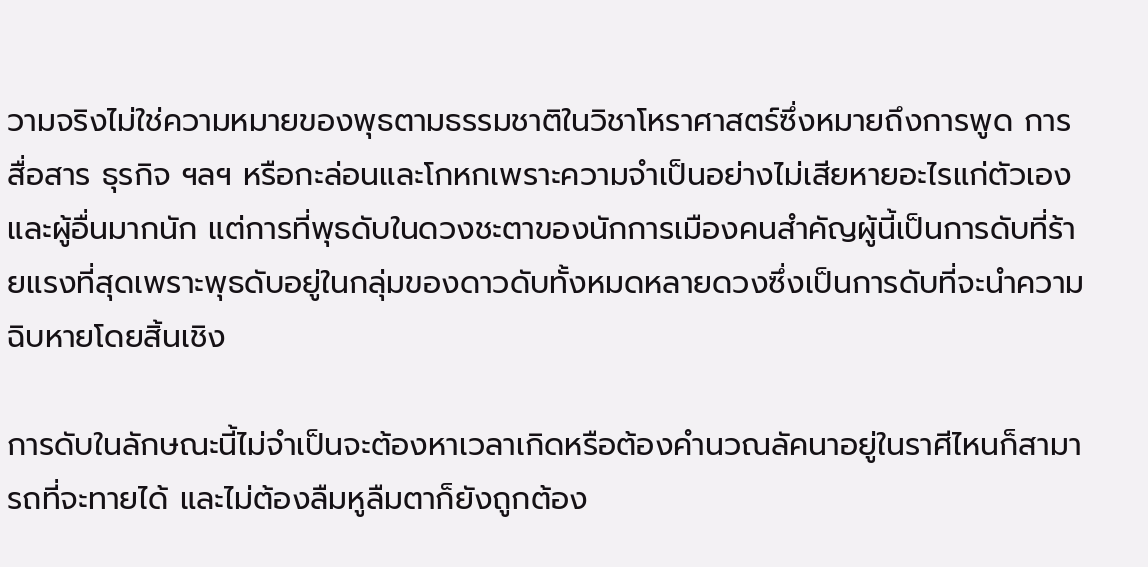วามจริงไม่ใช่ความหมายของพุธตามธรรมชาติในวิชาโหราศาสตร์ซึ่งหมายถึงการพูด การสื่อสาร ธุรกิจ ฯลฯ หรือกะล่อนและโกหกเพราะความจำเป็นอย่างไม่เสียหายอะไรแก่ตัวเองและผู้อื่นมากนัก แต่การที่พุธดับในดวงชะตาของนักการเมืองคนสำคัญผู้นี้เป็นการดับที่ร้ายแรงที่สุดเพราะพุธดับอยู่ในกลุ่มของดาวดับทั้งหมดหลายดวงซึ่งเป็นการดับที่จะนำความฉิบหายโดยสิ้นเชิง

การดับในลักษณะนี้ไม่จำเป็นจะต้องหาเวลาเกิดหรือต้องคำนวณลัคนาอยู่ในราศีไหนก็สามารถที่จะทายได้ และไม่ต้องลืมหูลืมตาก็ยังถูกต้อง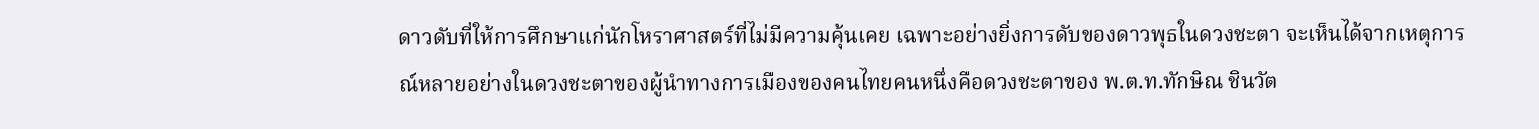ดาวดับที่ให้การศึกษาแก่นักโหราศาสตร์ที่ไม่มีความคุ้นเคย เฉพาะอย่างยิ่งการดับของดาวพุธในดวงชะตา จะเห็นได้จากเหตุการณ์หลายอย่างในดวงชะตาของผู้นำทางการเมืองของคนไทยคนหนึ่งคือดวงชะตาของ พ.ต.ท.ทักษิณ ชินวัต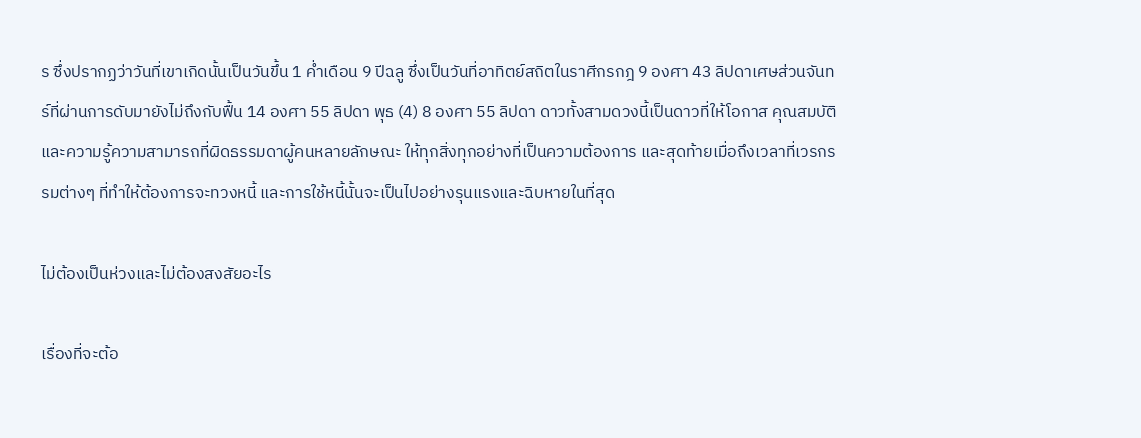ร ซึ่งปรากฏว่าวันที่เขาเกิดนั้นเป็นวันขึ้น 1 ค่ำเดือน 9 ปีฉลู ซึ่งเป็นวันที่อาทิตย์สถิตในราศีกรกฎ 9 องศา 43 ลิปดาเศษส่วนจันทร์ที่ผ่านการดับมายังไม่ถึงกับฟื้น 14 องศา 55 ลิปดา พุธ (4) 8 องศา 55 ลิปดา ดาวทั้งสามดวงนี้เป็นดาวที่ให้โอกาส คุณสมบัติ และความรู้ความสามารถที่ผิดธรรมดาผู้คนหลายลักษณะ ให้ทุกสิ่งทุกอย่างที่เป็นความต้องการ และสุดท้ายเมื่อถึงเวลาที่เวรกรรมต่างๆ ที่ทำให้ต้องการจะทวงหนี้ และการใช้หนี้นั้นจะเป็นไปอย่างรุนแรงและฉิบหายในที่สุด

ไม่ต้องเป็นห่วงและไม่ต้องสงสัยอะไร

เรื่องที่จะต้อ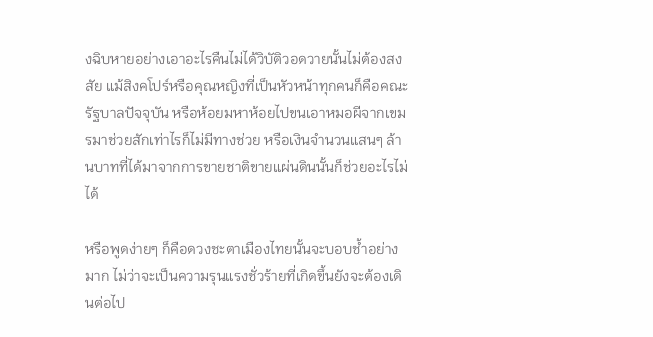งฉิบหายอย่างเอาอะไรคืนไม่ได้วิบัติวอดวายนั้นไม่ต้องสงสัย แม้สิงคโปร์หรือคุณหญิงที่เป็นหัวหน้าทุกคนก็คือคณะรัฐบาลปัจจุบัน หรือห้อยมหาห้อยไปขนเอาหมอผีจากเขมรมาช่วยสักเท่าไรก็ไม่มีทางช่วย หรือเงินจำนวนแสนๆ ล้านบาทที่ได้มาจากการขายชาติขายแผ่นดินนั้นก็ช่วยอะไรไม่ได้

หรือพูดง่ายๆ ก็คือดวงชะตาเมืองไทยนั้นจะบอบช้ำอย่างมาก ไม่ว่าจะเป็นความรุนแรงชั่วร้ายที่เกิดขึ้นยังจะต้องเดินต่อไป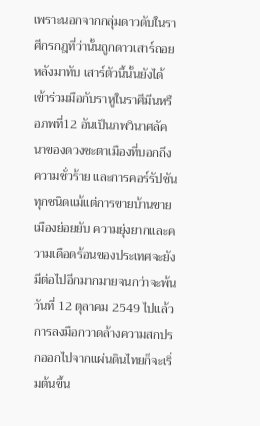เพราะนอกจากกลุ่มดาวดับในราศีกรกฎที่ว่านั้นถูกดาวเสาร์ถอยหลังมาทับ เสาร์ตัวนี้นั้นยังได้เข้าร่วมมือกับราหูในราศีมีนหรือภพที่12 อันเป็นภพวินาศลัคนาของดวงชะตาเมืองที่บอกถึงความชั่วร้าย และการคอร์รัปชัน ทุกชนิดแม้แต่การขายบ้านขายเมืองย่อยยับ ความยุ่งยากและความเดือดร้อนของประเทศจะยังมีต่อไปอีกมากมายจนกว่าจะพ้นวันที่ 12 ตุลาคม 2549 ไปแล้ว การลงมือกวาดล้างความสกปรกออกไปจากแผ่นดินไทยก็จะเริ่มต้นขึ้น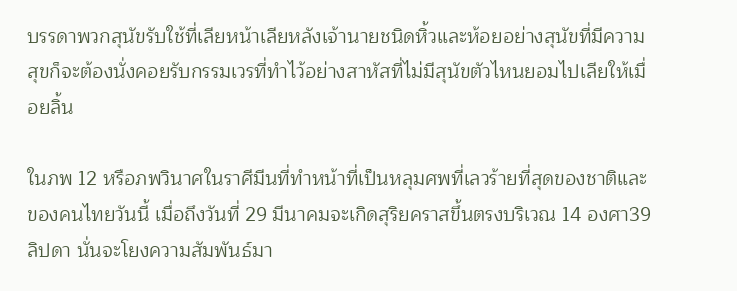บรรดาพวกสุนัขรับใช้ที่เลียหน้าเลียหลังเจ้านายชนิดหิ้วและห้อยอย่างสุนัขที่มีความสุขก็จะต้องนั่งคอยรับกรรมเวรที่ทำไว้อย่างสาหัสที่ไม่มีสุนัขตัวไหนยอมไปเลียให้เมื่อยลิ้น

ในภพ 12 หรือภพวินาศในราศีมีนที่ทำหน้าที่เป็นหลุมศพที่เลวร้ายที่สุดของชาติและของคนไทยวันนี้ เมื่อถึงวันที่ 29 มีนาคมจะเกิดสุริยคราสขึ้นตรงบริเวณ 14 องศา39 ลิปดา นั่นจะโยงความสัมพันธ์มา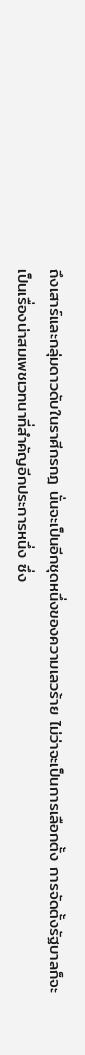ถึงเสาร์และกลุ่มดาวดับในราศีกรกฎ นั่นจะเป็นอีกชุดหนึ่งของความเลวร้าย ไม่ว่าจะเป็นการเลือกตั้ง การจัดตั้งรัฐบาลก็จะเป็นเรื่องน่าสมเพชเวทนาที่สำคัญอีกประการหนึ่ง ซึ่ง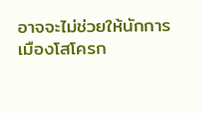อาจจะไม่ช่วยให้นักการเมืองโสโครก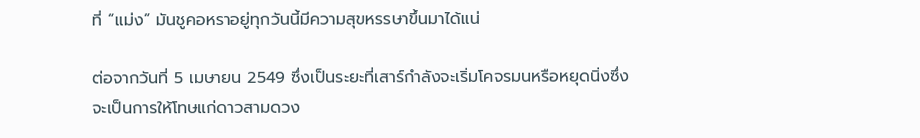ที่ “แม่ง” มันชูคอหราอยู่ทุกวันนี้มีความสุขหรรษาขึ้นมาได้แน่

ต่อจากวันที่ 5 เมษายน 2549 ซึ่งเป็นระยะที่เสาร์กำลังจะเริ่มโคจรมนหรือหยุดนิ่งซึ่งจะเป็นการให้โทษแก่ดาวสามดวง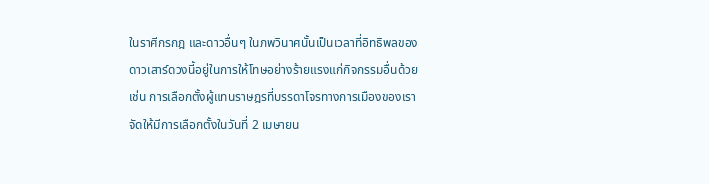ในราศีกรกฎ และดาวอื่นๆ ในภพวินาศนั้นเป็นเวลาที่อิทธิพลของดาวเสาร์ดวงนี้อยู่ในการให้โทษอย่างร้ายแรงแก่กิจกรรมอื่นด้วย เช่น การเลือกตั้งผู้แทนราษฎรที่บรรดาโจรทางการเมืองของเราจัดให้มีการเลือกตั้งในวันที่ 2 เมษายน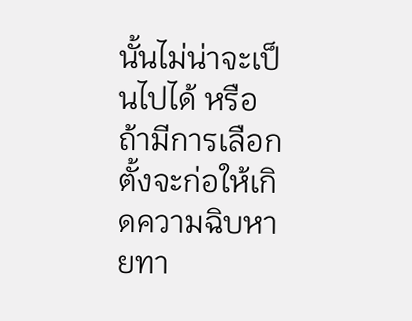นั้นไม่น่าจะเป็นไปได้ หรือถ้ามีการเลือกตั้งจะก่อให้เกิดความฉิบหายทา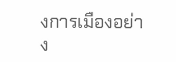งการเมืองอย่าง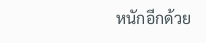หนักอีกด้วย